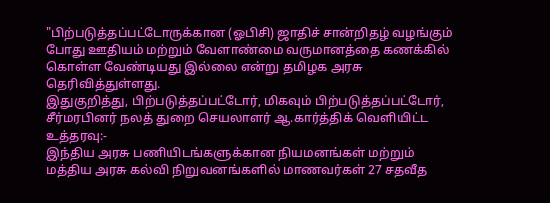"பிற்படுத்தப்பட்டோருக்கான (ஓபிசி) ஜாதிச் சான்றிதழ் வழங்கும் போது ஊதியம் மற்றும் வேளாண்மை வருமானத்தை கணக்கில் கொள்ள வேண்டியது இல்லை என்று தமிழக அரசு தெரிவித்துள்ளது.
இதுகுறித்து, பிற்படுத்தப்பட்டோர், மிகவும் பிற்படுத்தப்பட்டோர், சீர்மரபினர் நலத் துறை செயலாளர் ஆ.கார்த்திக் வெளியிட்ட உத்தரவு:-
இந்திய அரசு பணியிடங்களுக்கான நியமனங்கள் மற்றும் மத்திய அரசு கல்வி நிறுவனங்களில் மாணவர்கள் 27 சதவீத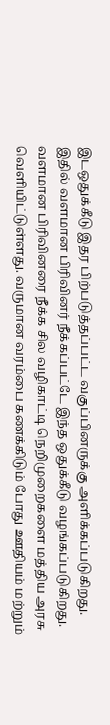இடஒதுக்கீடு இதர பிற்படுத்தப்பட்ட வகுப்பினருக்கு அளிக்கப்படுகிறது. இதில் வளமான பிரிவினர் நீக்கப்பட்டே இந்த ஒதுக்கீடு வழங்கப்படுகிறது. வளமான பிரிவினரை நீக்க சில வழிகாட்டி நெறிமுறைகளை மத்திய அரசு வெளியிட்டுள்ளது. வருமான வரம்பை கணக்கிடும் போது ஊதியம் மற்றும்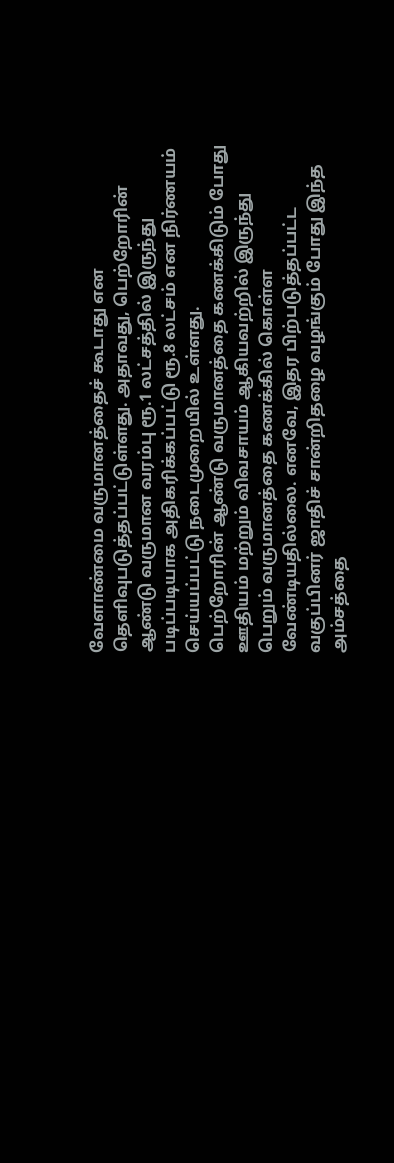வேளாண்மை வருமானத்தைச் கூடாது என தெளிவுபடுத்தப்பட்டுள்ளது. அதாவது, பெற்றோரின் ஆண்டு வருமான வரம்பு ரூ.1 லட்சத்தில் இருந்து படிப்படியாக அதிகரிக்கப்பட்டு ரூ.8 லட்சம் என நிர்ணயம் செய்யப்பட்டு நடைமுறையில் உள்ளது.
பெற்றோரின் ஆண்டு வருமானத்தை கணக்கிடும் போது ஊதியம் மற்றும் விவசாயம் ஆகியவற்றில் இருந்து பெறும் வருமானத்தை கணக்கில் கொள்ள வேண்டியதில்லை. எனவே, இதர பிற்படுத்தப்பட்ட வகுப்பினர் ஜாதிச் சான்றிதழை வழங்கும் போது இந்த அம்சத்தை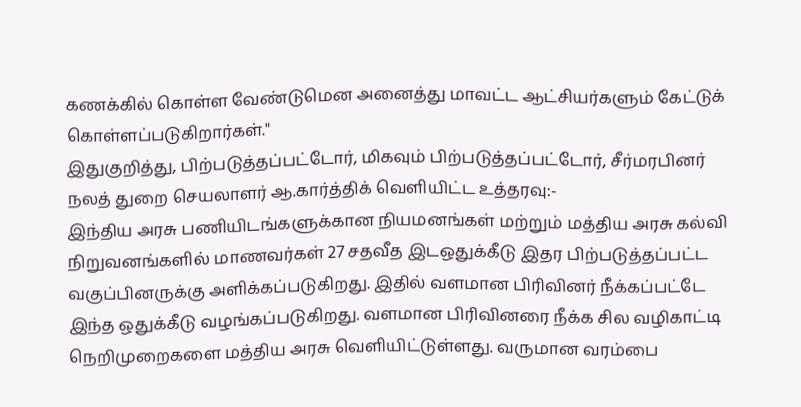கணக்கில் கொள்ள வேண்டுமென அனைத்து மாவட்ட ஆட்சியர்களும் கேட்டுக் கொள்ளப்படுகிறார்கள்."
இதுகுறித்து, பிற்படுத்தப்பட்டோர், மிகவும் பிற்படுத்தப்பட்டோர், சீர்மரபினர் நலத் துறை செயலாளர் ஆ.கார்த்திக் வெளியிட்ட உத்தரவு:-
இந்திய அரசு பணியிடங்களுக்கான நியமனங்கள் மற்றும் மத்திய அரசு கல்வி நிறுவனங்களில் மாணவர்கள் 27 சதவீத இடஒதுக்கீடு இதர பிற்படுத்தப்பட்ட வகுப்பினருக்கு அளிக்கப்படுகிறது. இதில் வளமான பிரிவினர் நீக்கப்பட்டே இந்த ஒதுக்கீடு வழங்கப்படுகிறது. வளமான பிரிவினரை நீக்க சில வழிகாட்டி நெறிமுறைகளை மத்திய அரசு வெளியிட்டுள்ளது. வருமான வரம்பை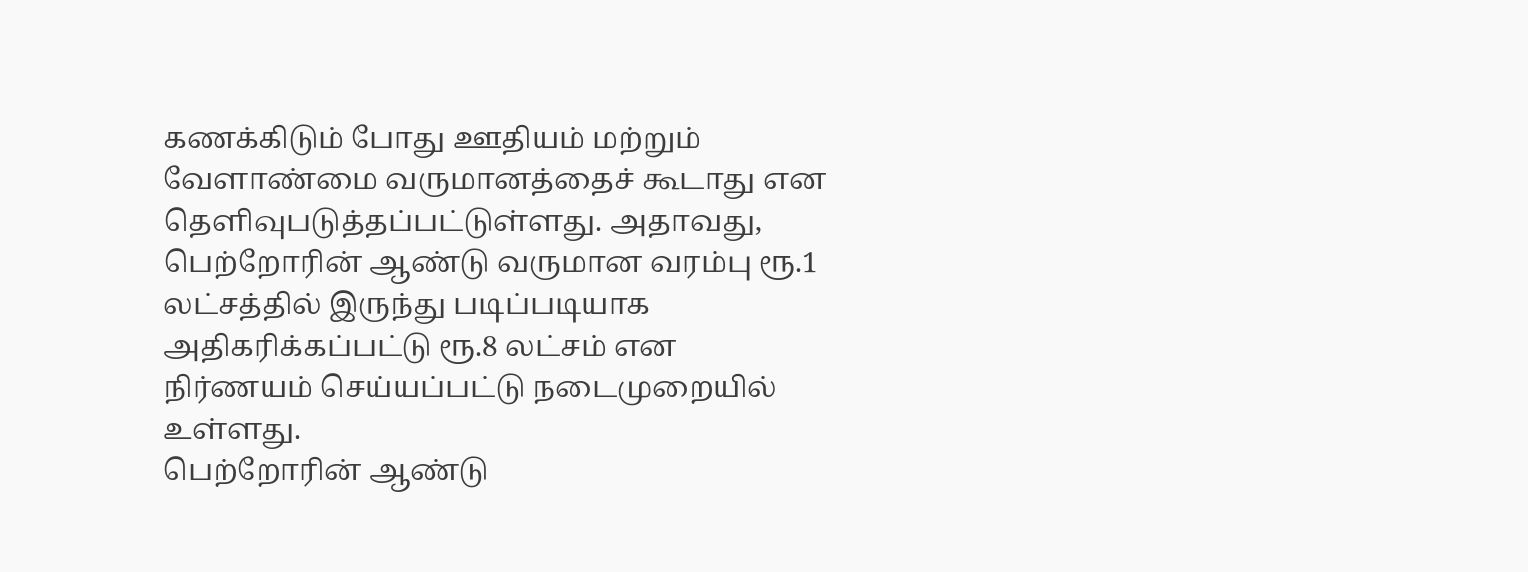கணக்கிடும் போது ஊதியம் மற்றும் வேளாண்மை வருமானத்தைச் கூடாது என தெளிவுபடுத்தப்பட்டுள்ளது. அதாவது, பெற்றோரின் ஆண்டு வருமான வரம்பு ரூ.1 லட்சத்தில் இருந்து படிப்படியாக அதிகரிக்கப்பட்டு ரூ.8 லட்சம் என நிர்ணயம் செய்யப்பட்டு நடைமுறையில் உள்ளது.
பெற்றோரின் ஆண்டு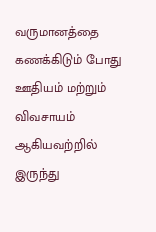வருமானத்தை கணக்கிடும் போது ஊதியம் மற்றும் விவசாயம் ஆகியவற்றில் இருந்து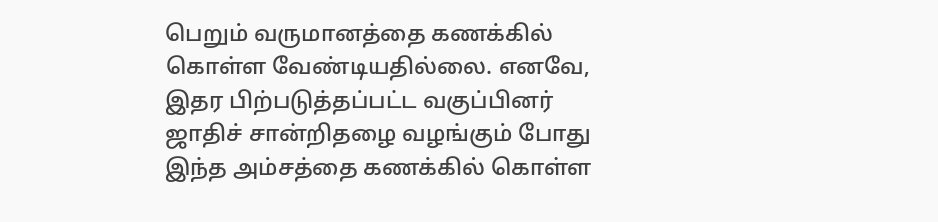பெறும் வருமானத்தை கணக்கில் கொள்ள வேண்டியதில்லை. எனவே, இதர பிற்படுத்தப்பட்ட வகுப்பினர் ஜாதிச் சான்றிதழை வழங்கும் போது இந்த அம்சத்தை கணக்கில் கொள்ள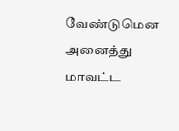வேண்டுமென அனைத்து மாவட்ட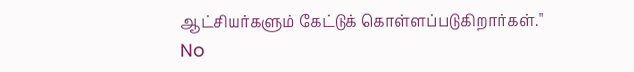ஆட்சியர்களும் கேட்டுக் கொள்ளப்படுகிறார்கள்."
No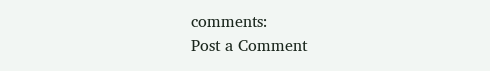comments:
Post a Comment